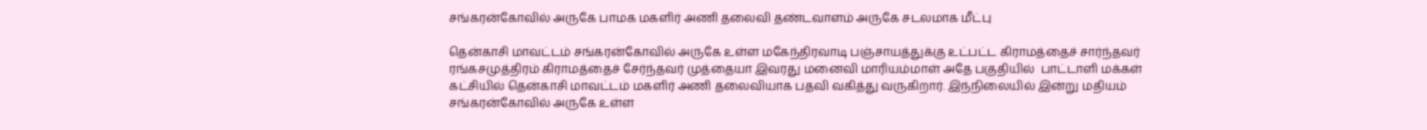சங்கரன்கோவில் அருகே பாமக மகளிர் அணி தலைவி தண்டவாளம் அருகே சடலமாக மீட்பு

தென்காசி மாவட்டம் சங்கரன்கோவில் அருகே உள்ள மகேந்திரவாடி பஞ்சாயத்துக்கு உட்பட்ட கிராமத்தைச் சார்ந்தவர் ரங்கசமுத்திரம் கிராமத்தைச் சேர்ந்தவர் முத்தையா இவரது மனைவி மாரியம்மாள் அதே பகுதியில்  பாட்டாளி மக்கள் கட்சியில் தென்காசி மாவட்டம் மகளிர் அணி தலைவியாக பதவி வகித்து வருகிறார். இந்நிலையில் இன்று மதியம் சங்கரன்கோவில் அருகே உள்ள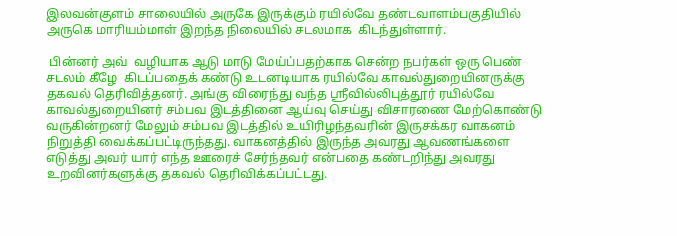இலவன்குளம் சாலையில் அருகே இருக்கும் ரயில்வே தண்டவாளம்பகுதியில் அருகெ மாரியம்மாள் இறந்த நிலையில் சடலமாக  கிடந்துள்ளார்.

 பின்னர் அவ்  வழியாக ஆடு மாடு மேய்ப்பதற்காக சென்ற நபர்கள் ஒரு பெண் சடலம் கீழே  கிடப்பதைக் கண்டு உடனடியாக ரயில்வே காவல்துறையினருக்கு தகவல் தெரிவித்தனர். அங்கு விரைந்து வந்த ஸ்ரீவில்லிபுத்தூர் ரயில்வே காவல்துறையினர் சம்பவ இடத்தினை ஆய்வு செய்து விசாரணை மேற்கொண்டு வருகின்றனர் மேலும் சம்பவ இடத்தில் உயிரிழந்தவரின் இருசக்கர வாகனம் நிறுத்தி வைக்கப்பட்டிருந்தது. வாகனத்தில் இருந்த அவரது ஆவணங்களை  எடுத்து அவர் யார் எந்த ஊரைச் சேர்ந்தவர் என்பதை கண்டறிந்து அவரது உறவினர்களுக்கு தகவல் தெரிவிக்கப்பட்டது.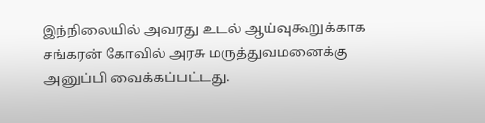இந்நிலையில் அவரது உடல் ஆய்வுகூறுக்காக சங்கரன் கோவில் அரசு மருத்துவமனைக்கு அனுப்பி வைக்கப்பட்டது.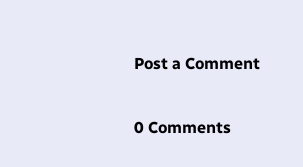Post a Comment

0 Comments